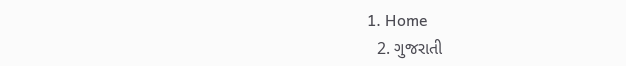1. Home
  2. ગુજરાતી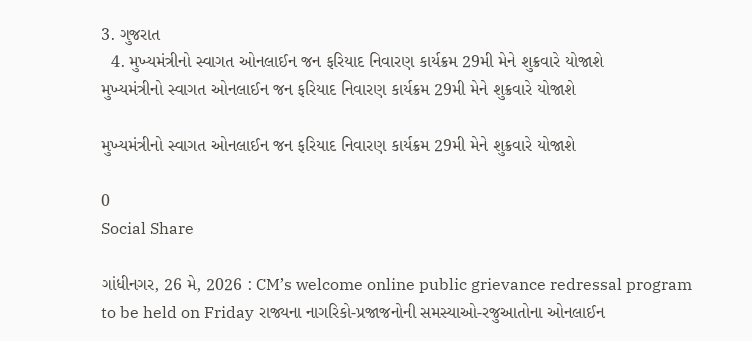3. ગુજરાત
  4. મુખ્યમંત્રીનો સ્વાગત ઓનલાઈન જન ફરિયાદ નિવારણ કાર્યક્રમ 29મી મેને શુક્રવારે યોજાશે
મુખ્યમંત્રીનો સ્વાગત ઓનલાઈન જન ફરિયાદ નિવારણ કાર્યક્રમ 29મી મેને શુક્રવારે યોજાશે

મુખ્યમંત્રીનો સ્વાગત ઓનલાઈન જન ફરિયાદ નિવારણ કાર્યક્રમ 29મી મેને શુક્રવારે યોજાશે

0
Social Share

ગાંધીનગર, 26 મે, 2026 : CM’s welcome online public grievance redressal program to be held on Friday રાજ્યના નાગરિકો-પ્રજાજનોની સમસ્યાઓ-રજુઆતોના ઓનલાઈન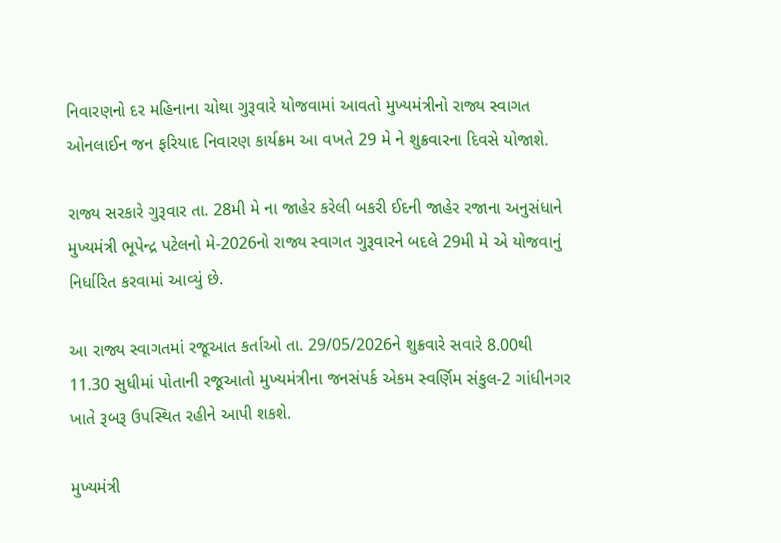નિવારણનો દર મહિનાના ચોથા ગુરૂવારે યોજવામાં આવતો મુખ્યમંત્રીનો રાજ્ય સ્વાગત ઓનલાઈન જન ફરિયાદ નિવારણ કાર્યક્રમ આ વખતે 29 મે ને શુક્રવારના દિવસે યોજાશે.

રાજ્ય સરકારે ગુરૂવાર તા. 28મી મે ના જાહેર કરેલી બકરી ઈદની જાહેર રજાના અનુસંધાને મુખ્યમંત્રી ભૂપેન્દ્ર પટેલનો મે-2026નો રાજ્ય સ્વાગત ગુરૂવારને બદલે 29મી મે એ યોજવાનું નિર્ધારિત કરવામાં આવ્યું છે.

આ રાજ્ય સ્વાગતમાં રજૂઆત કર્તાઓ તા. 29/05/2026ને શુક્રવારે સવારે 8.00થી 11.30 સુધીમાં પોતાની રજૂઆતો મુખ્યમંત્રીના જનસંપર્ક એકમ સ્વર્ણિમ સંકુલ-2 ગાંધીનગર ખાતે રૂબરૂ ઉપસ્થિત રહીને આપી શકશે.

મુખ્યમંત્રી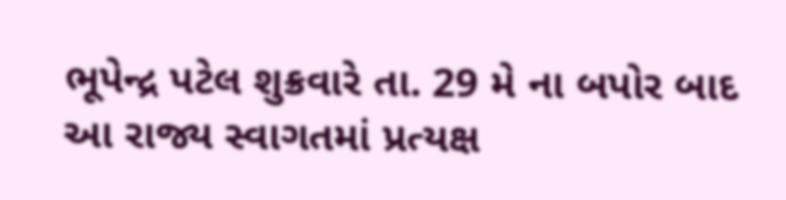ભૂપેન્દ્ર પટેલ શુક્રવારે તા. 29 મે ના બપોર બાદ આ રાજ્ય સ્વાગતમાં પ્રત્યક્ષ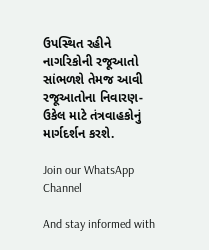ઉપસ્થિત રહીને નાગરિકોની રજૂઆતો સાંભળશે તેમજ આવી રજૂઆતોના નિવારણ-ઉકેલ માટે તંત્રવાહકોનું માર્ગદર્શન કરશે.

Join our WhatsApp Channel

And stay informed with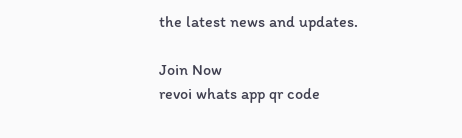the latest news and updates.

Join Now
revoi whats app qr code